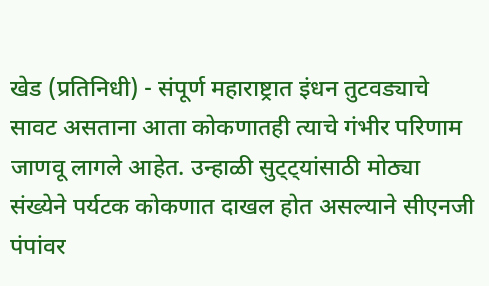खेड (प्रतिनिधी) - संपूर्ण महाराष्ट्रात इंधन तुटवड्याचे सावट असताना आता कोकणातही त्याचे गंभीर परिणाम जाणवू लागले आहेत. उन्हाळी सुट्ट्यांसाठी मोठ्या संख्येने पर्यटक कोकणात दाखल होत असल्याने सीएनजी पंपांवर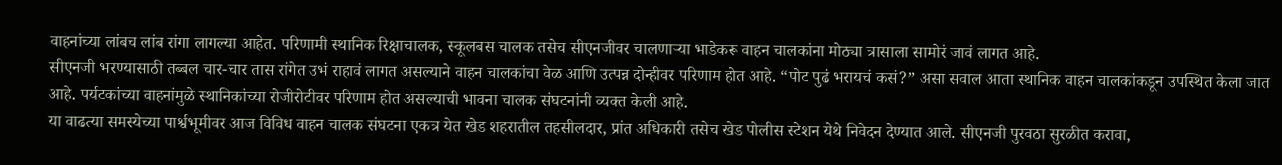वाहनांच्या लांबच लांब रांगा लागल्या आहेत. परिणामी स्थानिक रिक्षाचालक, स्कूलबस चालक तसेच सीएनजीवर चालणाऱ्या भाडेकरू वाहन चालकांना मोठ्या त्रासाला सामोरं जावं लागत आहे.
सीएनजी भरण्यासाठी तब्बल चार-चार तास रांगेत उभं राहावं लागत असल्याने वाहन चालकांचा वेळ आणि उत्पन्न दोन्हीवर परिणाम होत आहे. “पोट पुढं भरायचं कसं?” असा सवाल आता स्थानिक वाहन चालकांकडून उपस्थित केला जात आहे. पर्यटकांच्या वाहनांमुळे स्थानिकांच्या रोजीरोटीवर परिणाम होत असल्याची भावना चालक संघटनांनी व्यक्त केली आहे.
या वाढत्या समस्येच्या पार्श्वभूमीवर आज विविध वाहन चालक संघटना एकत्र येत खेड शहरातील तहसीलदार, प्रांत अधिकारी तसेच खेड पोलीस स्टेशन येथे निवेदन देण्यात आले. सीएनजी पुरवठा सुरळीत करावा,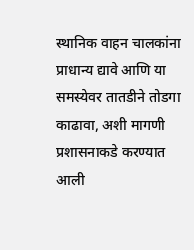स्थानिक वाहन चालकांना प्राधान्य द्यावे आणि या समस्येवर तातडीने तोडगा काढावा, अशी मागणी प्रशासनाकडे करण्यात आली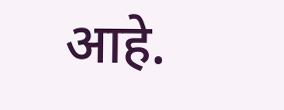आहे.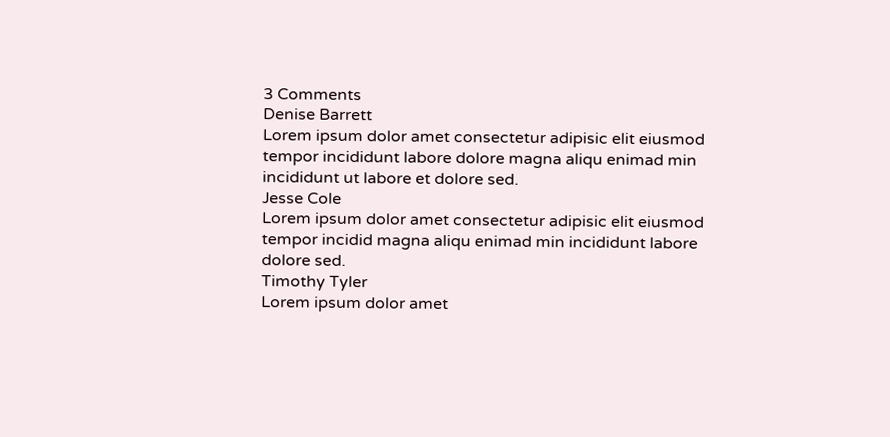3 Comments
Denise Barrett
Lorem ipsum dolor amet consectetur adipisic elit eiusmod tempor incididunt labore dolore magna aliqu enimad min incididunt ut labore et dolore sed.
Jesse Cole
Lorem ipsum dolor amet consectetur adipisic elit eiusmod tempor incidid magna aliqu enimad min incididunt labore dolore sed.
Timothy Tyler
Lorem ipsum dolor amet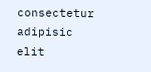consectetur adipisic elit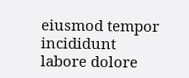eiusmod tempor incididunt labore dolore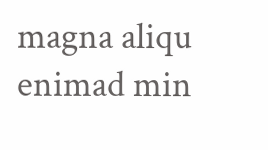magna aliqu enimad min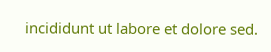incididunt ut labore et dolore sed.